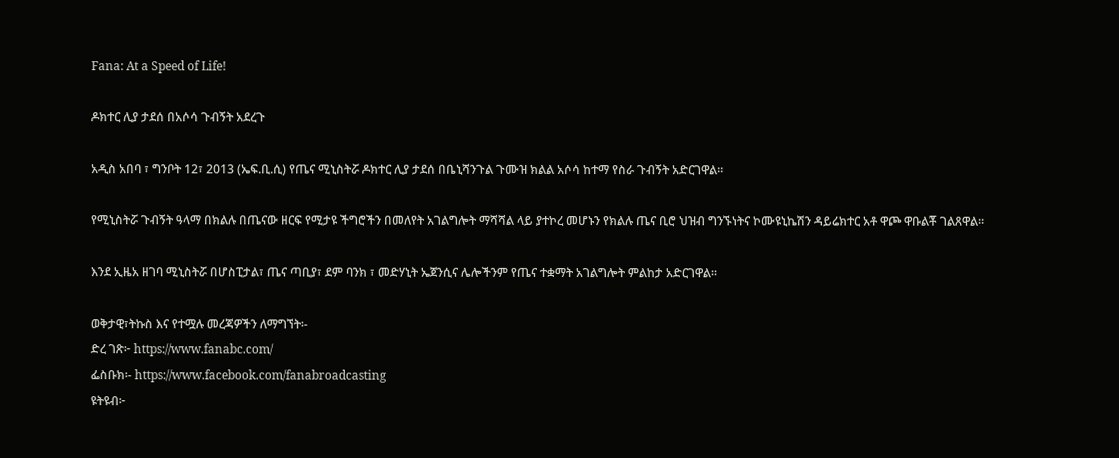Fana: At a Speed of Life!

ዶክተር ሊያ ታደሰ በአሶሳ ጉብኝት አደረጉ

አዲስ አበባ ፣ ግንቦት 12፣ 2013 (ኤፍ.ቢ.ሲ) የጤና ሚኒስትሯ ዶክተር ሊያ ታደሰ በቤኒሻንጉል ጉሙዝ ክልል አሶሳ ከተማ የስራ ጉብኝት አድርገዋል።

የሚኒስትሯ ጉብኝት ዓላማ በክልሉ በጤናው ዘርፍ የሚታዩ ችግሮችን በመለየት አገልግሎት ማሻሻል ላይ ያተኮረ መሆኑን የክልሉ ጤና ቢሮ ህዝብ ግንኙነትና ኮሙዩኒኬሽን ዳይሬክተር አቶ ዋጮ ዋቡልቾ ገልጸዋል።

እንደ ኢዜአ ዘገባ ሚኒስትሯ በሆስፒታል፣ ጤና ጣቢያ፣ ደም ባንክ ፣ መድሃኒት ኤጀንሲና ሌሎችንም የጤና ተቋማት አገልግሎት ምልከታ አድርገዋል።

ወቅታዊ፣ትኩስ እና የተሟሉ መረጃዎችን ለማግኘት፡-
ድረ ገጽ፦ https://www.fanabc.com/
ፌስቡክ፡- https://www.facebook.com/fanabroadcasting
ዩትዩብ፦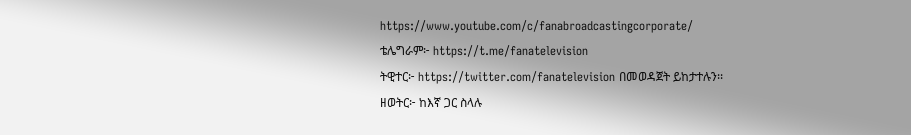https://www.youtube.com/c/fanabroadcastingcorporate/
ቴሌግራም፦ https://t.me/fanatelevision
ትዊተር፦ https://twitter.com/fanatelevision በመወዳጀት ይከታተሉን፡፡
ዘወትር፦ ከእኛ ጋር ስላሉ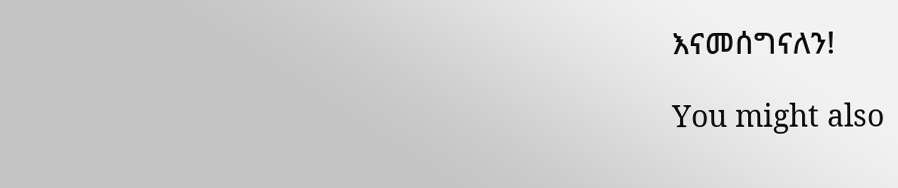እናመሰግናለን!

You might also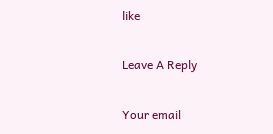like

Leave A Reply

Your email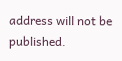address will not be published.